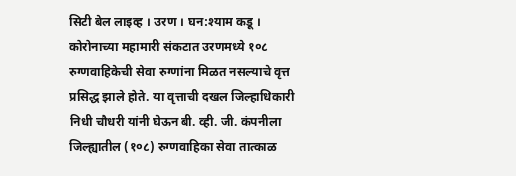सिटी बेल लाइव्ह । उरण । घन:श्याम कडू ।
कोरोनाच्या महामारी संकटात उरणमध्ये १०८ रुग्णवाहिकेची सेवा रुग्णांना मिळत नसल्याचे वृत्त प्रसिद्ध झाले होते. या वृत्ताची दखल जिल्हाधिकारी निधी चौधरी यांनी घेऊन बी. व्ही. जी. कंपनीला जिल्ह्यातील (१०८) रुग्णवाहिका सेवा तात्काळ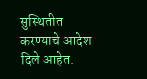सुस्थितीत करण्याचे आदेश दिले आहेत.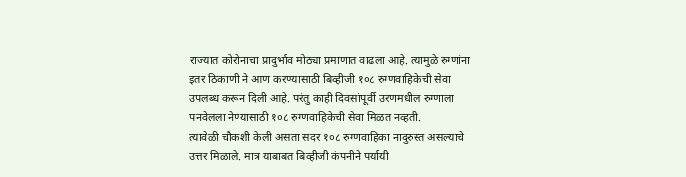राज्यात कोरोनाचा प्रादुर्भाव मोठ्या प्रमाणात वाढला आहे. त्यामुळे रुग्णांना इतर ठिकाणी ने आण करण्यासाठी बिव्हीजी १०८ रुग्णवाहिकेची सेवा उपलब्ध करून दिली आहे. परंतु काही दिवसांपूर्वी उरणमधील रुग्णाला पनवेलला नेण्यासाठी १०८ रुग्णवाहिकेची सेवा मिळत नव्हती.
त्यावेळी चौकशी केली असता सदर १०८ रुग्णवाहिका नादुरुस्त असल्याचे उत्तर मिळाले. मात्र याबाबत बिव्हीजी कंपनीने पर्यायी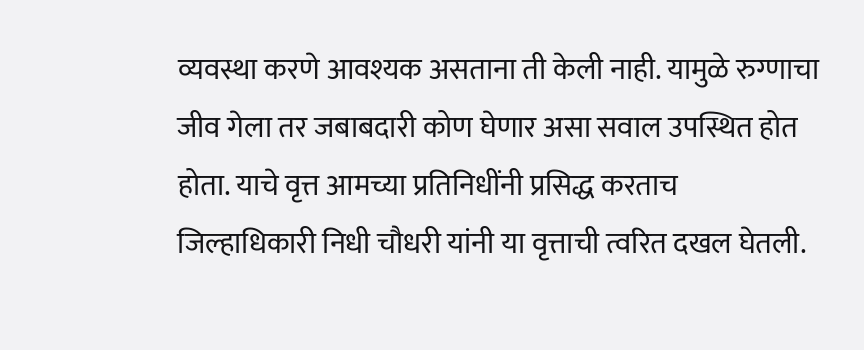व्यवस्था करणे आवश्यक असताना ती केली नाही. यामुळे रुग्णाचा जीव गेला तर जबाबदारी कोण घेणार असा सवाल उपस्थित होत होता. याचे वृत्त आमच्या प्रतिनिधींनी प्रसिद्ध करताच जिल्हाधिकारी निधी चौधरी यांनी या वृत्ताची त्वरित दखल घेतली.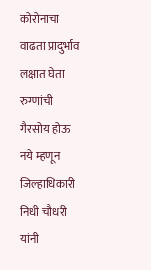कोरोनाचा वाढता प्रादुर्भाव लक्षात घेता रुग्णांची गैरसोय होऊ नये म्हणून जिल्हाधिकारी निधी चौधरी यांनी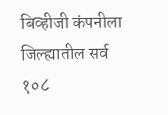बिव्हीजी कंपनीला जिल्ह्यातील सर्व १०८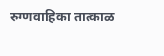रुग्णवाहिका तात्काळ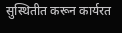सुस्थितीत करून कार्यरत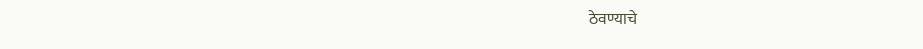ठेवण्याचे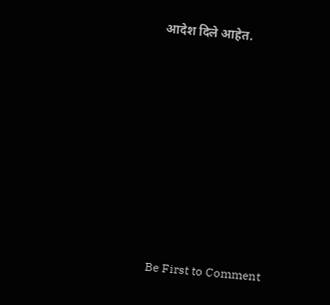आदेश दिले आहेत.








Be First to Comment